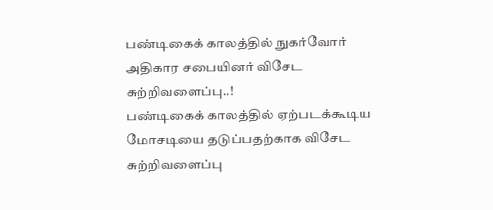பண்டிகைக் காலத்தில் நுகர்வோர் அதிகார சபையினர் விசேட சுற்றிவளைப்பு..!
பண்டிகைக் காலத்தில் ஏற்படக்கூடிய மோசடியை தடுப்பதற்காக விசேட சுற்றிவளைப்பு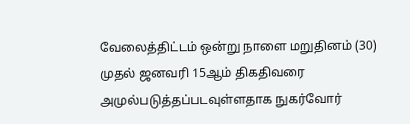வேலைத்திட்டம் ஒன்று நாளை மறுதினம் (30) முதல் ஜனவரி 15ஆம் திகதிவரை அமுல்படுத்தப்படவுள்ளதாக நுகர்வோர்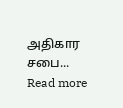அதிகார சபை...
Read more